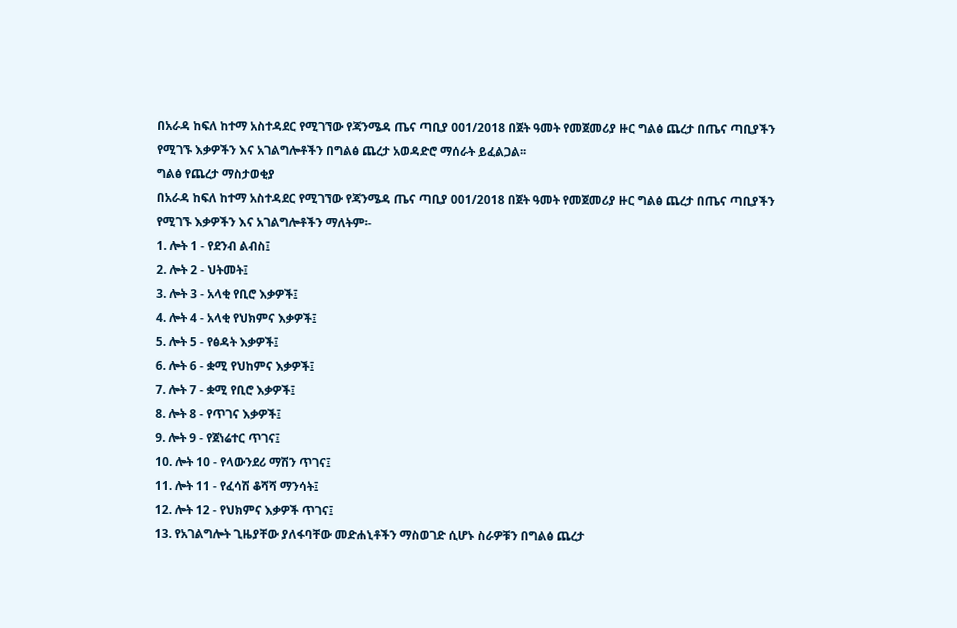በአራዳ ከፍለ ከተማ አስተዳደር የሚገኘው የጃንሜዳ ጤና ጣቢያ 001/2018 በጀት ዓመት የመጀመሪያ ዙር ግልፅ ጨረታ በጤና ጣቢያችን የሚገኙ እቃዎችን እና አገልግሎቶችን በግልፅ ጨረታ አወዳድሮ ማሰራት ይፈልጋል፡፡
ግልፅ የጨረታ ማስታወቂያ
በአራዳ ከፍለ ከተማ አስተዳደር የሚገኘው የጃንሜዳ ጤና ጣቢያ 001/2018 በጀት ዓመት የመጀመሪያ ዙር ግልፅ ጨረታ በጤና ጣቢያችን የሚገኙ እቃዎችን እና አገልግሎቶችን ማለትም፡-
1. ሎት 1 - የደንብ ልብስ፤
2. ሎት 2 - ህትመት፤
3. ሎት 3 - አላቂ የቢሮ እቃዎች፤
4. ሎት 4 - አላቂ የህክምና እቃዎች፤
5. ሎት 5 - የፅዳት እቃዎች፤
6. ሎት 6 - ቋሚ የህከምና እቃዎች፤
7. ሎት 7 - ቋሚ የቢሮ እቃዎች፤
8. ሎት 8 - የጥገና እቃዎች፤
9. ሎት 9 - የጀነሬተር ጥገና፤
10. ሎት 10 - የላውንደሪ ማሽን ጥገና፤
11. ሎት 11 - የፈሳሽ ቆሻሻ ማንሳት፤
12. ሎት 12 - የህክምና እቃዎች ጥገና፤
13. የአገልግሎት ጊዜያቸው ያለፋባቸው መድሐኒቶችን ማስወገድ ሲሆኑ ስራዎቹን በግልፅ ጨረታ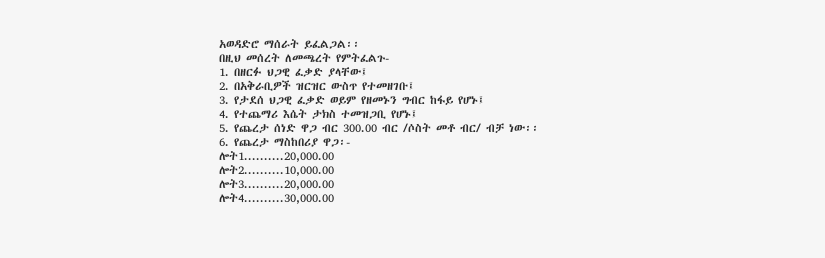አወዳድሮ ማሰራት ይፈልጋል፡፡
በዚህ መሰረት ለመጫረት የምትፈልጉ-
1. በዘርፉ ህጋዊ ፈቃድ ያላቸው፤
2. በአቅራቢዎች ዝርዝር ውስጥ የተመዘገቡ፤
3. የታደሰ ህጋዊ ፈቃድ ወይም የዘመኑን ግብር ከፋይ የሆኑ፤
4. የተጨማሪ እሴት ታክስ ተመዝጋቢ የሆኑ፤
5. የጨረታ ሰነድ ዋጋ ብር 300.00 ብር /ሶስት መቶ ብር/ ብቻ ነው፡፡
6. የጨረታ ማስከበሪያ ዋጋ፡-
ሎት1..........20,000.00
ሎት2..........10,000.00
ሎት3..........20,000.00
ሎት4..........30,000.00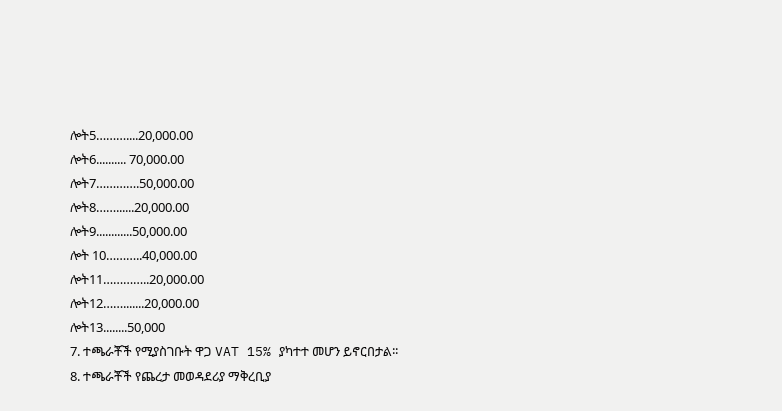ሎት5………....20,000.00
ሎት6.......... 70,000.00
ሎት7………….50,000.00
ሎት8……......20,000.00
ሎት9............50,000.00
ሎት 10………..40,000.00
ሎት11…………..20,000.00
ሎት12…….......20,000.00
ሎት13........50,000
7. ተጫራቾች የሚያስገቡት ዋጋ VAT 15% ያካተተ መሆን ይኖርበታል፡፡
8. ተጫራቾች የጨረታ መወዳደሪያ ማቅረቢያ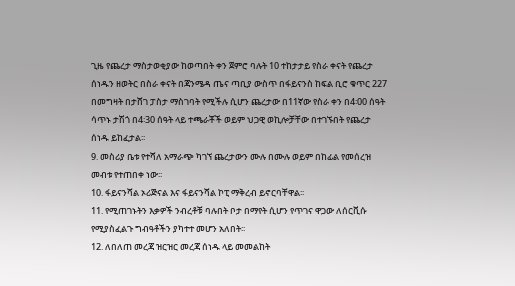ጊዜ የጨረታ ማስታወቂያው ከወጣበት ቀን ጀምሮ ባሉት 10 ተከታታይ የስራ ቀናት የጨረታ ሰነዱን ዘወትር በስራ ቀናት በጃንሜዳ ጤና ጣቢያ ውስጥ በፋይናንስ ከፍል ቢሮ ቁጥር 227 በመግዛት በታሸገ ፓስታ ማስገባት የሚችሉ ሲሆን ጨረታው በ11ኛው የስራ ቀን በ4፡00 ሰዓት ሳጥኑ ታሽጎ በ4፡30 ሰዓት ላይ ተጫራቾች ወይም ህጋዊ ወኪሎቻቸው በተገኙበት የጨረታ ሰነዱ ይከፈታል፡፡
9. መስሪያ ቤቱ የተሻለ አማራጭ ካገኘ ጨረታውን ሙሉ በሙሉ ወይም በከፊል የመሰረዝ መብቱ የተጠበቀ ነው፡፡
10. ፋይናንሻል ኦሪጅናል እና ፋይናንሻል ኮፒ ማቅረብ ይኖርባቸዋል፡፡
11. የሚጠገኑትን እቃዎች ንብረቶቹ ባሉበት ቦታ በማየት ሲሆን የጥገና ዋጋው ለሰርቪሱ የሚያስፈልጉ ግብዓቶችን ያካተተ መሆን አለበት፡፡
12. ለበለጠ መረጃ ዝርዝር መረጃ ሰነዱ ላይ መመልከት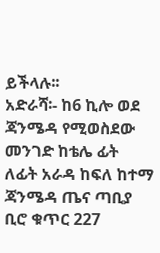ይችላሉ፡፡
አድራሻ፡- ከ6 ኪሎ ወደ ጃንሜዳ የሚወስደው መንገድ ከቴሌ ፊት ለፊት አራዳ ከፍለ ከተማ ጃንሜዳ ጤና ጣቢያ ቢሮ ቁጥር 227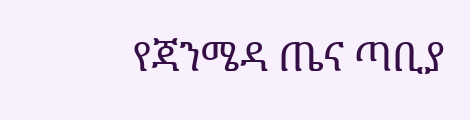የጃንሜዳ ጤና ጣቢያ